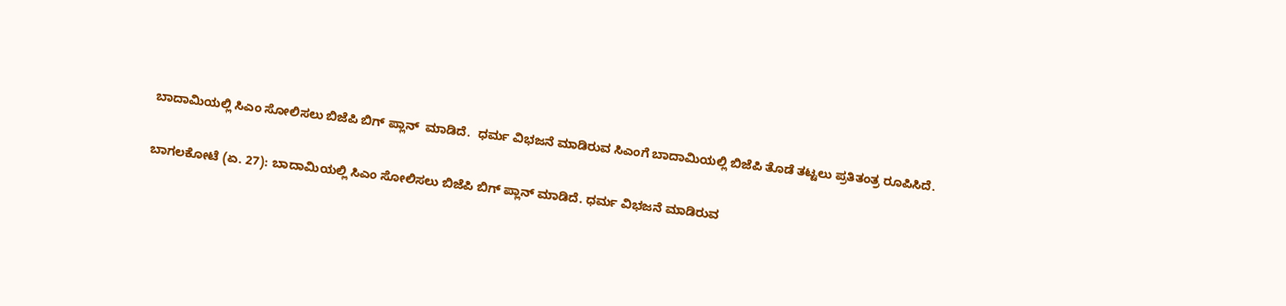ಬಾದಾಮಿಯಲ್ಲಿ ಸಿಎಂ ಸೋಲಿಸಲು ಬಿಜೆಪಿ ಬಿಗ್ ಪ್ಲಾನ್  ಮಾಡಿದೆ.  ಧರ್ಮ ವಿಭಜನೆ ಮಾಡಿರುವ ಸಿಎಂಗೆ ಬಾದಾಮಿಯಲ್ಲಿ ಬಿಜೆಪಿ ತೊಡೆ ತಟ್ಟಲು ಪ್ರತಿತಂತ್ರ ರೂಪಿಸಿದೆ.

ಬಾಗಲಕೋಟೆ (ಏ. 27): ಬಾದಾಮಿಯಲ್ಲಿ ಸಿಎಂ ಸೋಲಿಸಲು ಬಿಜೆಪಿ ಬಿಗ್ ಪ್ಲಾನ್ ಮಾಡಿದೆ. ಧರ್ಮ ವಿಭಜನೆ ಮಾಡಿರುವ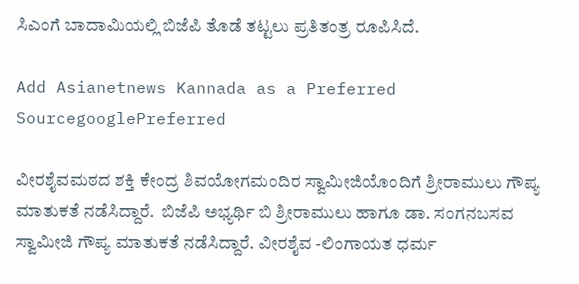ಸಿಎಂಗೆ ಬಾದಾಮಿಯಲ್ಲಿ ಬಿಜೆಪಿ ತೊಡೆ ತಟ್ಟಲು ಪ್ರತಿತಂತ್ರ ರೂಪಿಸಿದೆ.

Add Asianetnews Kannada as a Preferred SourcegooglePreferred

ವೀರಶೈವಮಠದ ಶಕ್ತಿ ಕೇಂದ್ರ ಶಿವಯೋಗಮಂದಿರ ಸ್ವಾಮೀಜಿಯೊಂದಿಗೆ ಶ್ರೀರಾಮುಲು ಗೌಪ್ಯ ಮಾತುಕತೆ ನಡೆಸಿದ್ದಾರೆ.  ಬಿಜೆಪಿ ಅಭ್ಯರ್ಥಿ ಬಿ ಶ್ರೀರಾಮುಲು ಹಾಗೂ ಡಾ. ಸಂಗನಬಸವ ಸ್ವಾಮೀಜಿ ಗೌಪ್ಯ ಮಾತುಕತೆ ನಡೆಸಿದ್ದಾರೆ. ವೀರಶೈವ -ಲಿಂಗಾಯತ ಧರ್ಮ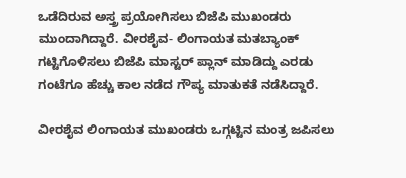ಒಡೆದಿರುವ ಅಸ್ತ್ರ ಪ್ರಯೋಗಿಸಲು ಬಿಜೆಪಿ ಮುಖಂಡರು ಮುಂದಾಗಿದ್ದಾರೆ. ವೀರಶೈವ- ಲಿಂಗಾಯತ ಮತಬ್ಯಾಂಕ್ ಗಟ್ಟಿಗೊಳಿಸಲು ಬಿಜೆಪಿ ಮಾಸ್ಟರ್ ಪ್ಲಾನ್ ಮಾಡಿದ್ದು ಎರಡು ಗಂಟೆಗೂ ಹೆಚ್ಚು ಕಾಲ ನಡೆದ ಗೌಪ್ಯ ಮಾತುಕತೆ ನಡೆಸಿದ್ದಾರೆ.

ವೀರಶೈವ ಲಿಂಗಾಯತ ಮುಖಂಡರು ಒಗ್ಗಟ್ಟಿನ ಮಂತ್ರ ಜಪಿಸಲು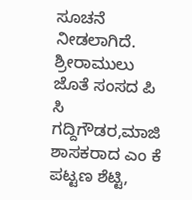ಸೂಚನೆ‌ ನೀಡಲಾಗಿದೆ. ಶ್ರೀರಾಮುಲು ಜೊತೆ ಸಂಸದ ಪಿ ಸಿ ಗದ್ದಿಗೌಡರ,ಮಾಜಿ ಶಾಸಕರಾದ ಎಂ ಕೆ ಪಟ್ಟಣ ಶೆಟ್ಟಿ,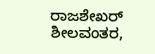ರಾಜಶೇಖರ್ ಶೀಲವಂತರ,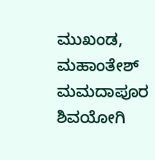ಮುಖಂಡ, ಮಹಾಂತೇಶ್ ಮಮದಾಪೂರ ಶಿವಯೋಗಿ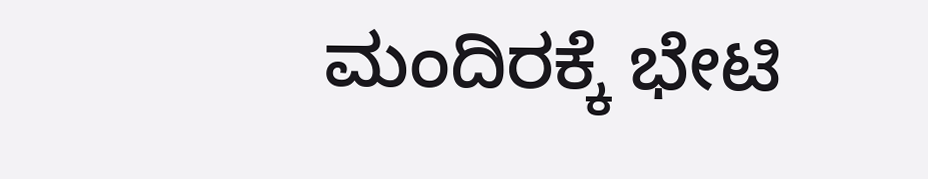ಮಂದಿರಕ್ಕೆ ಭೇಟಿ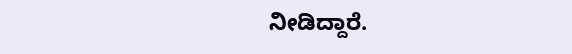ನೀಡಿದ್ದಾರೆ.